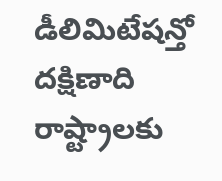డీలిమిటేషన్తో దక్షిణాది రాష్ట్రాలకు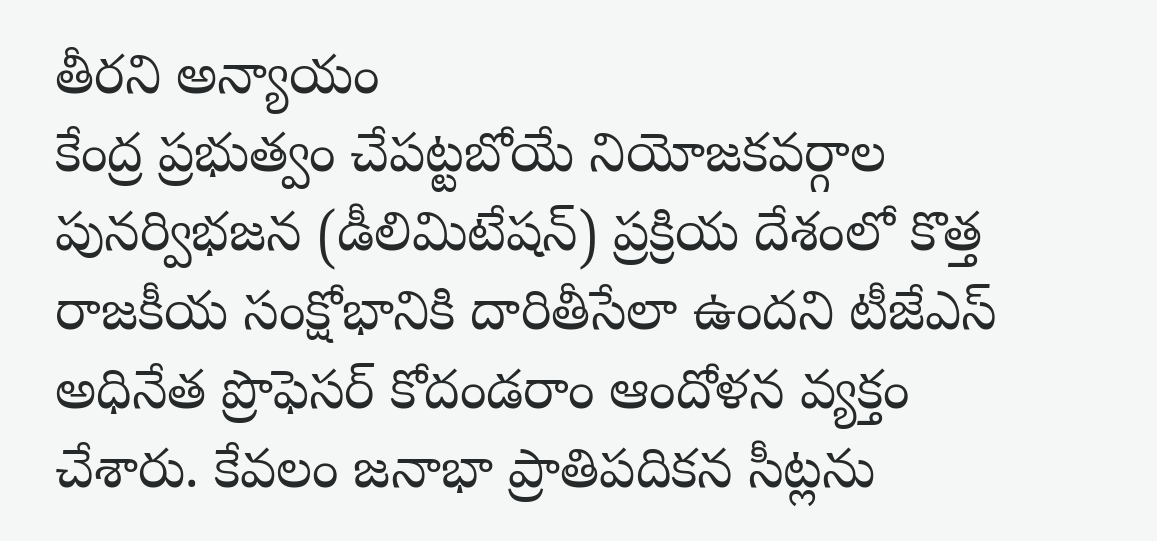తీరని అన్యాయం
కేంద్ర ప్రభుత్వం చేపట్టబోయే నియోజకవర్గాల పునర్విభజన (డీలిమిటేషన్) ప్రక్రియ దేశంలో కొత్త రాజకీయ సంక్షోభానికి దారితీసేలా ఉందని టీజేఎస్ అధినేత ప్రొఫెసర్ కోదండరాం ఆందోళన వ్యక్తం చేశారు. కేవలం జనాభా ప్రాతిపదికన సీట్లను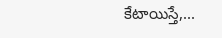కేటాయిస్తే,...